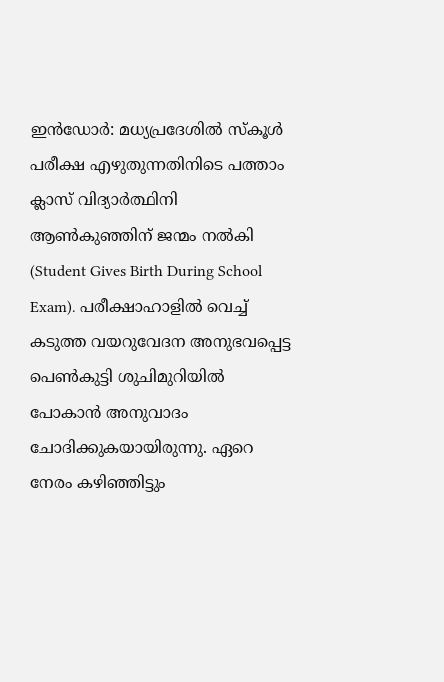ഇൻഡോർ: മധ്യപ്രദേശിൽ സ്കൂൾ പരീക്ഷ എഴുതുന്നതിനിടെ പത്താം ക്ലാസ് വിദ്യാർത്ഥിനി ആൺകുഞ്ഞിന് ജന്മം നൽകി (Student Gives Birth During School Exam). പരീക്ഷാഹാളിൽ വെച്ച് കടുത്ത വയറുവേദന അനുഭവപ്പെട്ട പെൺകുട്ടി ശുചിമുറിയിൽ പോകാൻ അനുവാദം ചോദിക്കുകയായിരുന്നു. ഏറെ നേരം കഴിഞ്ഞിട്ടും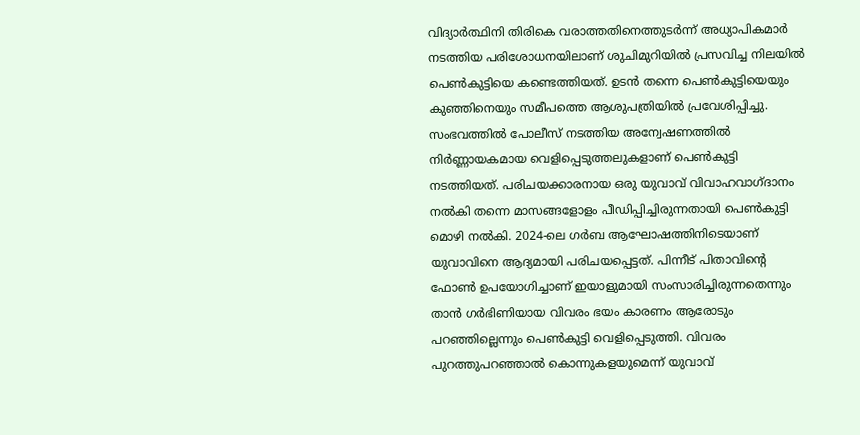വിദ്യാർത്ഥിനി തിരികെ വരാത്തതിനെത്തുടർന്ന് അധ്യാപികമാർ നടത്തിയ പരിശോധനയിലാണ് ശുചിമുറിയിൽ പ്രസവിച്ച നിലയിൽ പെൺകുട്ടിയെ കണ്ടെത്തിയത്. ഉടൻ തന്നെ പെൺകുട്ടിയെയും കുഞ്ഞിനെയും സമീപത്തെ ആശുപത്രിയിൽ പ്രവേശിപ്പിച്ചു.
സംഭവത്തിൽ പോലീസ് നടത്തിയ അന്വേഷണത്തിൽ നിർണ്ണായകമായ വെളിപ്പെടുത്തലുകളാണ് പെൺകുട്ടി നടത്തിയത്. പരിചയക്കാരനായ ഒരു യുവാവ് വിവാഹവാഗ്ദാനം നൽകി തന്നെ മാസങ്ങളോളം പീഡിപ്പിച്ചിരുന്നതായി പെൺകുട്ടി മൊഴി നൽകി. 2024-ലെ ഗർബ ആഘോഷത്തിനിടെയാണ് യുവാവിനെ ആദ്യമായി പരിചയപ്പെട്ടത്. പിന്നീട് പിതാവിന്റെ ഫോൺ ഉപയോഗിച്ചാണ് ഇയാളുമായി സംസാരിച്ചിരുന്നതെന്നും താൻ ഗർഭിണിയായ വിവരം ഭയം കാരണം ആരോടും പറഞ്ഞില്ലെന്നും പെൺകുട്ടി വെളിപ്പെടുത്തി. വിവരം പുറത്തുപറഞ്ഞാൽ കൊന്നുകളയുമെന്ന് യുവാവ്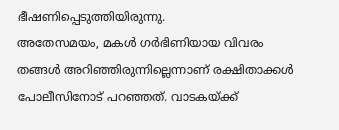ഭീഷണിപ്പെടുത്തിയിരുന്നു.
അതേസമയം, മകൾ ഗർഭിണിയായ വിവരം തങ്ങൾ അറിഞ്ഞിരുന്നില്ലെന്നാണ് രക്ഷിതാക്കൾ പോലീസിനോട് പറഞ്ഞത്. വാടകയ്ക്ക്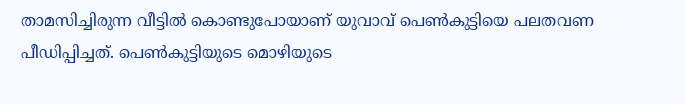താമസിച്ചിരുന്ന വീട്ടിൽ കൊണ്ടുപോയാണ് യുവാവ് പെൺകുട്ടിയെ പലതവണ പീഡിപ്പിച്ചത്. പെൺകുട്ടിയുടെ മൊഴിയുടെ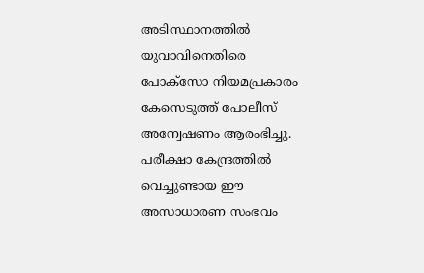അടിസ്ഥാനത്തിൽ യുവാവിനെതിരെ പോക്സോ നിയമപ്രകാരം കേസെടുത്ത് പോലീസ് അന്വേഷണം ആരംഭിച്ചു. പരീക്ഷാ കേന്ദ്രത്തിൽ വെച്ചുണ്ടായ ഈ അസാധാരണ സംഭവം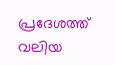പ്രദേശത്ത് വലിയ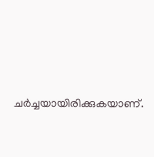ചർച്ചയായിരിക്കുകയാണ്.